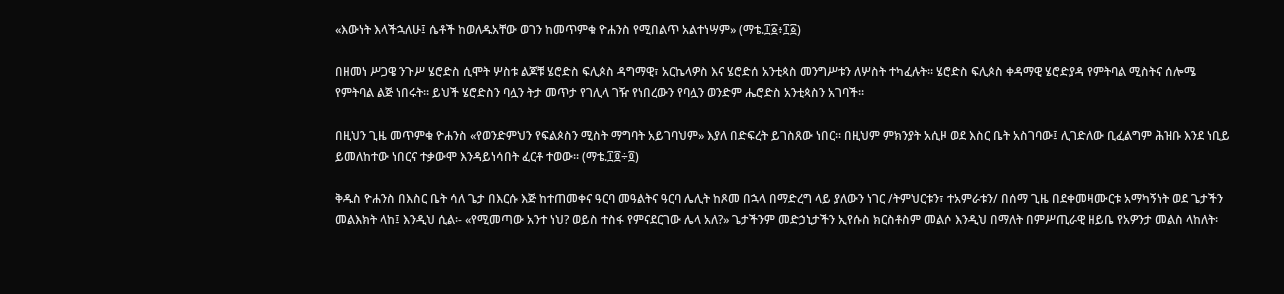«እውነት እላችኋለሁ፤ ሴቶች ከወለዱአቸው ወገን ከመጥምቁ ዮሐንስ የሚበልጥ አልተነሣም» (ማቴ.፲፩፥፲፩)

በዘመነ ሥጋዌ ንጉሥ ሄሮድስ ሲሞት ሦስቱ ልጆቹ ሄሮድስ ፍሊጶስ ዳግማዊ፣ አርኬላዎስ እና ሄሮድሰ አንቲጳስ መንግሥቱን ለሦስት ተካፈሉት፡፡ ሄሮድስ ፍሊጶስ ቀዳማዊ ሄሮድያዳ የምትባል ሚስትና ሰሎሜ የምትባል ልጅ ነበሩት፡፡ ይህች ሄሮድስን ባሏን ትታ መጥታ የገሊላ ገዥ የነበረውን የባሏን ወንድም ሔሮድስ አንቲጳስን አገባች፡፡

በዚህን ጊዜ መጥምቁ ዮሐንስ «የወንድምህን የፍልጶስን ሚስት ማግባት አይገባህም» እያለ በድፍረት ይገስጸው ነበር፡፡ በዚህም ምክንያት አሲዞ ወደ እስር ቤት አስገባው፤ ሊገድለው ቢፈልግም ሕዝቡ እንደ ነቢይ ይመለከተው ነበርና ተቃውሞ እንዳይነሳበት ፈርቶ ተወው፡፡ (ማቴ.፲፬÷፬)

ቅዱስ ዮሐንስ በእስር ቤት ሳለ ጌታ በእርሱ እጅ ከተጠመቀና ዓርባ መዓልትና ዓርባ ሌሊት ከጾመ በኋላ በማድረግ ላይ ያለውን ነገር /ትምህርቱን፣ ተአምራቱን/ በሰማ ጊዜ በደቀመዛሙርቱ አማካኝነት ወደ ጌታችን መልእክት ላከ፤ እንዲህ ሲል፡- «የሚመጣው አንተ ነህ? ወይስ ተስፋ የምናደርገው ሌላ አለ?» ጌታችንም መድኃኒታችን ኢየሱስ ክርስቶስም መልሶ እንዲህ በማለት በምሥጢራዊ ዘይቤ የአዎንታ መልስ ላከለት፡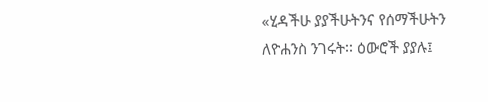«ሂዳችሁ ያያችሁትንና የሰማችሁትን ለዮሐንስ ንገሩት፡፡ ዕውሮች ያያሉ፤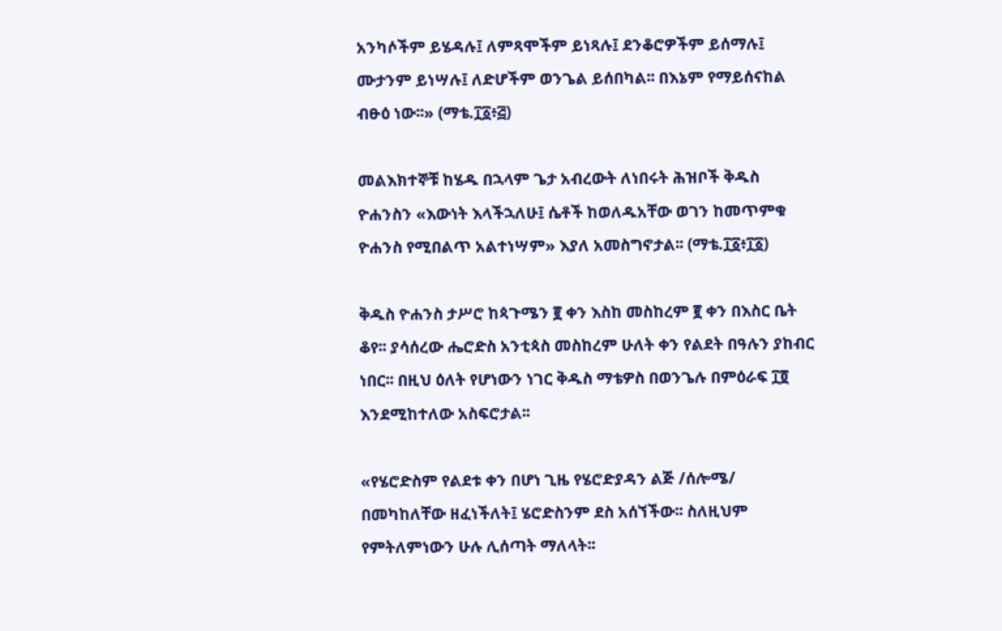አንካሶችም ይሄዳሉ፤ ለምጻሞችም ይነጻሉ፤ ደንቆሮዎችም ይሰማሉ፤ ሙታንም ይነሣሉ፤ ለድሆችም ወንጌል ይሰበካል፡፡ በእኔም የማይሰናከል ብፁዕ ነው፡፡» (ማቴ.፲፩፥፭)

መልእክተኞቹ ከሄዱ በኋላም ጌታ አብረውት ለነበሩት ሕዝቦች ቅዱስ ዮሐንስን «እውነት እላችኋለሁ፤ ሴቶች ከወለዱአቸው ወገን ከመጥምቁ ዮሐንስ የሚበልጥ አልተነሣም» እያለ አመስግኖታል፡፡ (ማቴ.፲፩፥፲፩)

ቅዱስ ዮሐንስ ታሥሮ ከጳጉሜን ፪ ቀን እስከ መስከረም ፪ ቀን በእስር ቤት ቆየ፡፡ ያሳሰረው ሔሮድስ አንቲጳስ መስከረም ሁለት ቀን የልደት በዓሉን ያከብር ነበር፡፡ በዚህ ዕለት የሆነውን ነገር ቅዱስ ማቴዎስ በወንጌሉ በምዕራፍ ፲፬ እንደሚከተለው አስፍሮታል፡፡

«የሄሮድስም የልደቱ ቀን በሆነ ጊዜ የሄሮድያዳን ልጅ /ሰሎሜ/ በመካከለቸው ዘፈነችለት፤ ሄሮድስንም ደስ አሰኘችው፡፡ ስለዚህም የምትለምነውን ሁሉ ሊሰጣት ማለላት፡፡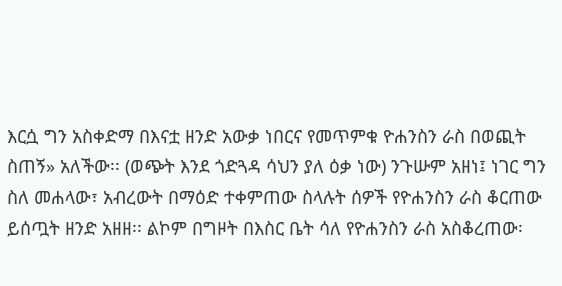እርሷ ግን አስቀድማ በእናቷ ዘንድ አውቃ ነበርና የመጥምቁ ዮሐንስን ራስ በወጪት ስጠኝ» አለችው፡፡ (ወጭት እንደ ጎድጓዳ ሳህን ያለ ዕቃ ነው) ንጉሡም አዘነ፤ ነገር ግን ስለ መሐላው፣ አብረውት በማዕድ ተቀምጠው ስላሉት ሰዎች የዮሐንስን ራስ ቆርጠው ይሰጧት ዘንድ አዘዘ፡፡ ልኮም በግዞት በእስር ቤት ሳለ የዮሐንስን ራስ አስቆረጠው፡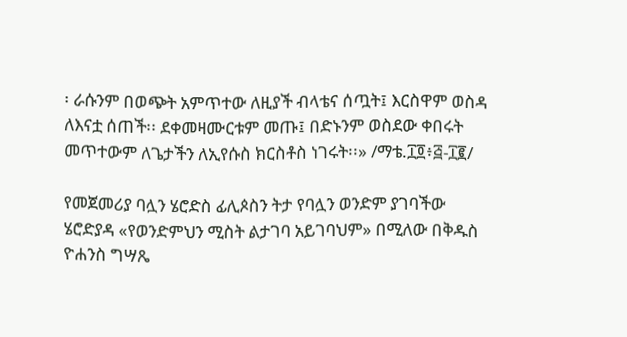፡ ራሱንም በወጭት አምጥተው ለዚያች ብላቴና ሰጧት፤ እርስዋም ወስዳ ለእናቷ ሰጠች፡፡ ደቀመዛሙርቱም መጡ፤ በድኑንም ወስደው ቀበሩት መጥተውም ለጌታችን ለኢየሱስ ክርስቶስ ነገሩት፡፡» /ማቴ.፲፬፥፭-፲፪/

የመጀመሪያ ባሏን ሄሮድስ ፊሊጶስን ትታ የባሏን ወንድም ያገባችው ሄሮድያዳ «የወንድምህን ሚስት ልታገባ አይገባህም» በሚለው በቅዱስ ዮሐንስ ግሣጼ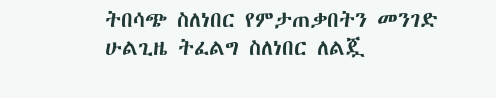ትበሳጭ ስለነበር የምታጠቃበትን መንገድ ሁልጊዜ ትፈልግ ስለነበር ለልጇ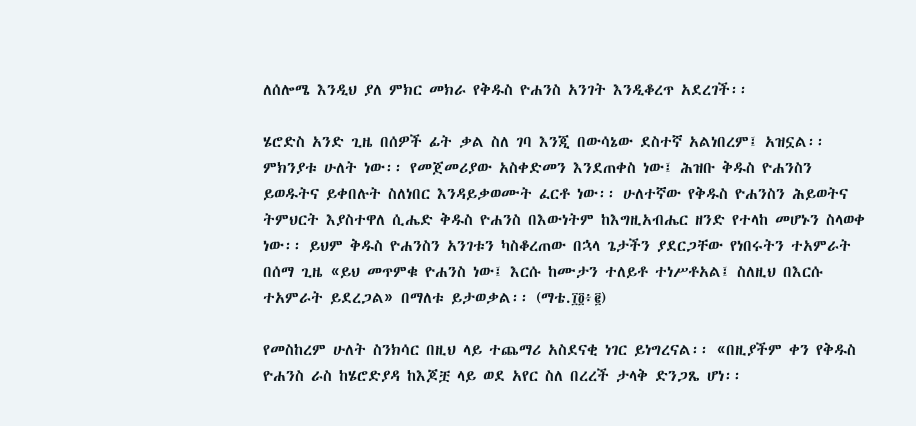ለሰሎሜ እንዲህ ያለ ምክር መክራ የቅዱስ ዮሐንስ አንገት እንዲቆረጥ አደረገች፡፡

ሄሮድስ አንድ ጊዜ በሰዎች ፊት ቃል ስለ ገባ እንጂ በውሳኔው ደስተኛ አልነበረም፤ አዝኗል፡፡ ምክንያቱ ሁለት ነው፡፡ የመጀመሪያው አስቀድመን እንደጠቀስ ነው፤ ሕዝቡ ቅዱስ ዮሐንስን ይወዱትና ይቀበሉት ስለነበር እንዳይቃወሙት ፈርቶ ነው፡፡ ሁለተኛው የቅዱስ ዮሐንስን ሕይወትና ትምህርት እያስተዋለ ሲሔድ ቅዱስ ዮሐንስ በእውነትም ከእግዚአብሔር ዘንድ የተላከ መሆኑን ስላወቀ ነው፡፡ ይህም ቅዱስ ዮሐንስን አንገቱን ካስቆረጠው በኋላ ጌታችን ያደርጋቸው የነበሩትን ተአምራት በሰማ ጊዜ «ይህ መጥምቁ ዮሐንስ ነው፤ እርሱ ከሙታን ተለይቶ ተነሥቶአል፤ ስለዚህ በእርሱ ተአምራት ይደረጋል» በማለቱ ይታወቃል፡፡ (ማቴ.፲፬፥፪)

የመስከረም ሁለት ስንክሳር በዚህ ላይ ተጨማሪ አስደናቂ ነገር ይነግረናል፡፡ «በዚያችም ቀን የቅዱስ ዮሐንስ ራስ ከሄሮድያዳ ከእጆቿ ላይ ወደ አየር ስለ በረረች ታላቅ ድንጋጼ ሆነ፡፡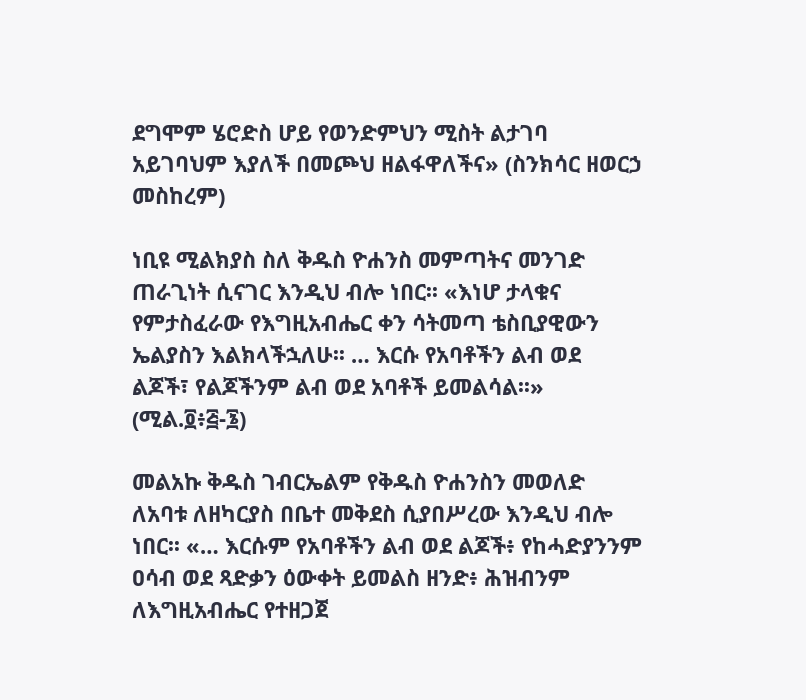ደግሞም ሄሮድስ ሆይ የወንድምህን ሚስት ልታገባ አይገባህም እያለች በመጮህ ዘልፋዋለችና» (ስንክሳር ዘወርኃ መስከረም)

ነቢዩ ሚልክያስ ስለ ቅዱስ ዮሐንስ መምጣትና መንገድ ጠራጊነት ሲናገር እንዲህ ብሎ ነበር፡፡ «እነሆ ታላቁና የምታስፈራው የእግዚአብሔር ቀን ሳትመጣ ቴስቢያዊውን ኤልያስን እልክላችኋለሁ፡፡ … እርሱ የአባቶችን ልብ ወደ ልጆች፣ የልጆችንም ልብ ወደ አባቶች ይመልሳል፡፡» (ሚል.፬፥፭-፮)

መልአኩ ቅዱስ ገብርኤልም የቅዱስ ዮሐንስን መወለድ ለአባቱ ለዘካርያስ በቤተ መቅደስ ሲያበሥረው እንዲህ ብሎ ነበር፡፡ «… እርሱም የአባቶችን ልብ ወደ ልጆች፥ የከሓድያንንም ዐሳብ ወደ ጻድቃን ዕውቀት ይመልስ ዘንድ፥ ሕዝብንም ለእግዚአብሔር የተዘጋጀ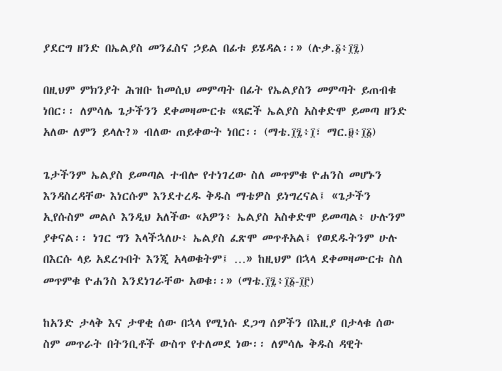ያደርግ ዘንድ በኤልያስ መንፈስና ኃይል በፊቱ ይሄዳል፡፡» (ሉቃ.፩፥፲፯)

በዚህም ምክንያት ሕዝቡ ከመሲህ መምጣት በፊት የኤልያስን መምጣት ይጠብቁ ነበር፡፡ ለምሳሌ ጌታችንን ደቀመዛሙርቱ «ጻፎች ኤልያስ አስቀድሞ ይመጣ ዘንድ አለው ለምን ይላሉ?» ብለው ጠይቀውት ነበር፡፡ (ማቴ.፲፯፥፲፣ ማር.፱፥፲፩)

ጌታችንም ኤልያስ ይመጣል ተብሎ የተነገረው ስለ መጥምቁ ዮሐንስ መሆኑን እንዳስረዳቸው እነርሱም እንደተረዱ ቅዱስ ማቴዎስ ይነግረናል፤ «ጌታችን ኢየሱስም መልሶ እንዲህ አለችው «አዎን፥ ኤልያስ አስቀድሞ ይመጣል፥ ሁሉንም ያቀናል፡፡ ነገር ግን እላችኋለሁ፥ ኤልያስ ፈጽሞ መጥቶአል፤ የወደዱትንም ሁሉ በእርሱ ላይ አደረጉበት እንጂ አላወቁትም፤ …» ከዚህም በኋላ ደቀመዛሙርቱ ስለ መጥምቁ ዮሐንስ እንደነገራቸው አወቁ፡፡» (ማቴ.፲፯፥፲፩-፲፫)

ከአንድ ታላቅ እና ታዋቂ ሰው በኋላ የሚነሱ ደጋግ ሰዎችን በእዚያ በታላቁ ሰው ስም መጥራት በትንቢቶች ውስጥ የተለመደ ነው፡፡ ለምሳሌ ቅዱስ ዳዊት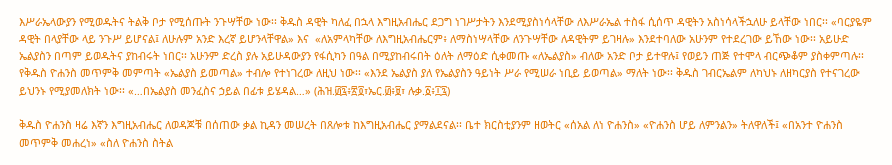እሥራኤላውያን የሚወዱትና ትልቅ ቦታ የሚሰጡት ንጉሣቸው ነው፡፡ ቅዱስ ዳዊት ካለፈ በኋላ እግዚአብሔር ደጋግ ነገሥታትን እንደሚያስነሳላቸው ለእሥራኤል ተስፋ ሲሰጥ ዳዊትን አስነሳላችኋለሁ ይላቸው ነበር፡፡ «ባርያዬም ዳዊት በላያቸው ላይ ንጉሥ ይሆናል፤ ለሁሉም አንድ እረኛ ይሆንላቸዋል» እና  «ለአምላካቸው ለእግዚአብሔርም፥ ለማስነሣላቸው ለንጉሣቸው ለዳዊትም ይገዛሉ» እንደተባለው አሁንም የተደረገው ይኸው ነው፡፡ አይሁድ ኤልያስን በጣም ይወዱትና ያከብሩት ነበር፡፡ አሁንም ድረስ ያሉ አይሁዳውያን የፋሲካን በዓል በሚያከብሩበት ዕለት ለማዕድ ሲቀመጡ «ለኤልያስ» ብለው አንድ ቦታ ይተዋሉ፤ የወይን ጠጅ የተሞላ ብርጭቆም ያስቀምጣሉ፡፡ የቅዱስ ዮሐንስ መጥምቅ መምጣት «ኤልያስ ይመጣል» ተብሎ የተነገረው ለዚህ ነው፡፡ «እንደ ኤልያስ ያለ የኤልያስን ዓይነት ሥራ የሚሠራ ነቢይ ይወጣል» ማለት ነው፡፡ ቅዱስ ገብርኤልም ለካህኑ ለዘካርያስ የተናገረው ይህንኑ የሚያመለክት ነው፡፡ «…በኤልያስ መንፈስና ኃይል በፊቱ ይሄዳል…» (ሕዝ.፴፯፥፳፬፣ኤር.፴፥፱፣ ሉቃ.፩፥፲፯)

ቅዱስ ዮሐንስ ዛሬ እኛን እግዚአብሔር ለወዳጆቹ በሰጠው ቃል ኪዳን መሠረት በጸሎቱ ከእግዚአብሔር ያማልደናል፡፡ ቤተ ክርስቲያንም ዘወትር «ሰአል ለነ ዮሐንስ» «ዮሐንስ ሆይ ለምንልን» ትለዋለች፤ «በአንተ ዮሐንስ መጥምቅ መሐረነ» «ስለ ዮሐንስ ስትል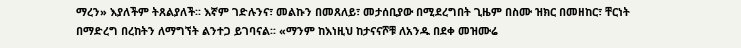ማረን» እያለችም ትጸልያለች፡፡ እኛም ገድሉንና፣ መልኩን በመጸለይ፣ መታሰቢያው በሚደረግበት ጊዜም በስሙ ዝክር በመዘከር፣ ቸርነት በማድረግ በረከትን ለማግኘት ልንተጋ ይገባናል፡፡ «ማንም ከእነዚህ ከታናናሾቹ ለአንዱ በደቀ መዝሙሬ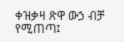ቀዝቃዛ ጽዋ ውኃ ብቻ የሚጠጣ፤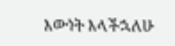እውነት እላችኋለሁ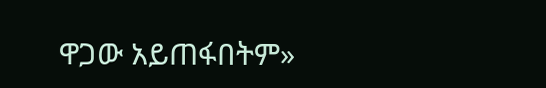ዋጋው አይጠፋበትም»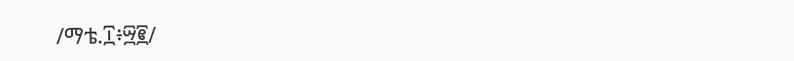/ማቴ.፲፥፵፪/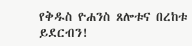የቅዱስ ዮሐንስ ጸሎቱና በረከቱ ይደርብን!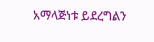አማላጅነቱ ይደረግልን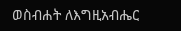ወስብሐት ለእግዚአብሔር